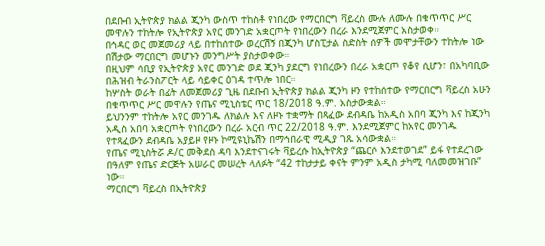በደቡብ ኢትዮጵያ ክልል ጂንካ ውስጥ ተከስቶ የነበረው የማርበርግ ቫይረስ ሙሉ ለሙሉ በቁጥጥር ሥር መዋሉን ተከትሎ የኢትዮጵያ አየር መንገድ አቋርጦት የነበረውን በረራ እንደሚጀምር አስታወቀ።
በኅዳር ወር መጀመሪያ ላይ በተከሰተው ወረርሽኝ በጂንካ ሆስፒታል ስድስት ሰዎች መሞታቸውን ተከትሎ ነው በሽታው ማርበርግ መሆኑን መንግሥት ያስታወቀው።
በዚህም ሳቢያ የኢትዮጵያ አየር መንገድ ወደ ጂንካ ያደርግ የነበረውን በረራ አቋርጦ የቆየ ሲሆን፣ በአካባቢው በሕዝብ ትራንስፖርት ላይ ሳይቀር ዕገዳ ተጥሎ ነበር።
ከሦስት ወራት በፊት ለመጀመሪያ ጊዜ በደቡብ ኢትዮጵያ ክልል ጂንካ ዞን የተከሰተው የማርበርግ ቫይረስ አሁን በቁጥጥር ሥር መዋሉን የጤና ሚኒስቴር ጥር 18/2018 ዓ.ም. አስታውቋል።
ይህንንም ተከትሎ አየር መንገዱ ለክልሉ እና ለዞኑ ተቋማት በጻፈው ደብዳቤ ከአዲስ አበባ ጂንካ እና ከጂንካ አዲስ አበባ አቋርጦት የነበረውን በረራ አርብ ጥር 22/2018 ዓ.ም. እንደሚጀምር ከአየር መንገዱ የተጻፈውን ደብዳቤ አያይዞ የዞኑ ኮሚዩኒኬሽን በማኅበራዊ ሚዲያ ገጹ አሳውቋል።
የጤና ሚኒስትሯ ዶ/ር መቅደስ ዳባ እንደተናገሩት ቫይረሱ ከኢትዮጵያ “ጨርሶ እንደተወገደ” ይፋ የተደረገው በዓለም የጤና ድርጅት አሠራር መሠረት ላለፉት “42 ተከታታይ ቀናት ምንም አዲስ ታካሚ ባለመመዝገቡ” ነው።
ማርበርግ ቫይረስ በኢትዮጵያ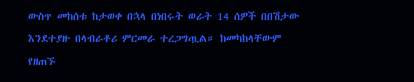ውስጥ መከሰቱ ከታወቀ በኋላ በነበሩት ወራት 14 ሰዎች በበሽታው እንደተያዙ በላብራቶሪ ምርመራ ተረጋግጧል። ከመካከላቸውም የዘጠኙ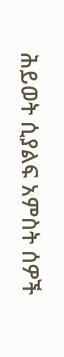ሕይወት ሲያልፍ አምስት ሰዎች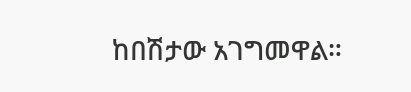ከበሽታው አገግመዋል።